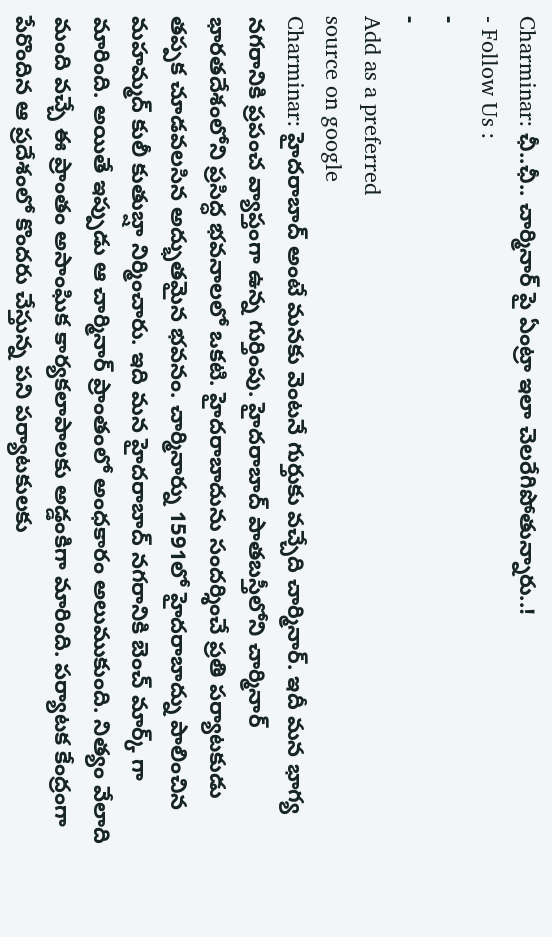Charminar: ఛీ..ఛీ.. చార్మినార్ పై ఏంట్రా ఇలా చెలరేగిపోతున్నారు..!
- Follow Us :
-
-
Add as a preferred
source on google
Charminar: హైదరాబాద్ అంటే మనకు వెంటనే గుర్తుకు వచ్చేది చార్మినార్. ఇదీ మన భాగ్య నగరానికి ప్రపంచ వ్యాప్తంగా ఉన్న గుర్తింపు. హైదరాబాద్ పాతబస్తీలోని చార్మినార్ భారతదేశంలోని ప్రసిద్ధ భవనాలలో ఒకటి. హైదరాబాదును సందర్శించే ప్రతి పర్యాటకుడు తప్పక చూడవలసిన అద్భుతమైన భవనం. చార్మినార్ను 1591లో హైదరాబాద్ను పాలించిన మహమ్మద్ కులీ కుతుబ్షా నిర్మించారు. ఇది మన హైదరాబాద్ నగరానికి బెంచ్ మార్క్ గా మారింది. అయితే ఇప్పుడు ఆ చార్మినార్ ప్రాంతంలో అంధకారం అలుముకుంది. నిత్యం వేలాది మంది వచ్చే ఈ ప్రాంతం అసాంఘిక కార్యకలాపాలకు అడ్డంకిగా మారింది. పర్యాటక కేంద్రంగా పేరొందిన ఆ ప్రదేశంలో కొందరు చేస్తున్న పని పర్యాటకులకు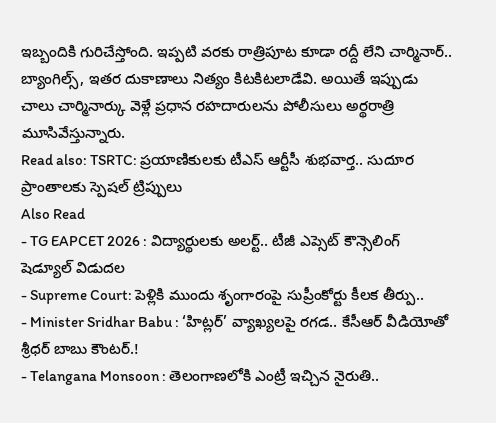ఇబ్బందికి గురిచేస్తోంది. ఇప్పటి వరకు రాత్రిపూట కూడా రద్దీ లేని చార్మినార్.. బ్యాంగిల్స్, ఇతర దుకాణాలు నిత్యం కిటకిటలాడేవి. అయితే ఇప్పుడు చాలు చార్మినార్కు వెళ్లే ప్రధాన రహదారులను పోలీసులు అర్థరాత్రి మూసివేస్తున్నారు.
Read also: TSRTC: ప్రయాణికులకు టీఎస్ ఆర్టీసీ శుభవార్త.. సుదూర ప్రాంతాలకు స్పెషల్ ట్రిప్పులు
Also Read
- TG EAPCET 2026 : విద్యార్థులకు అలర్ట్.. టీజీ ఎప్సెట్ కౌన్సెలింగ్ షెడ్యూల్ విడుదల
- Supreme Court: పెళ్లికి ముందు శృంగారంపై సుప్రీంకోర్టు కీలక తీర్పు..
- Minister Sridhar Babu : ‘హిట్లర్’ వ్యాఖ్యలపై రగడ.. కేసీఆర్ వీడియోతో శ్రీధర్ బాబు కౌంటర్.!
- Telangana Monsoon : తెలంగాణలోకి ఎంట్రీ ఇచ్చిన నైరుతి..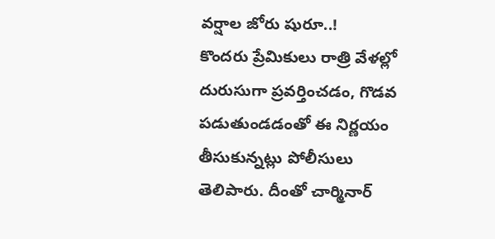వర్షాల జోరు షురూ..!
కొందరు ప్రేమికులు రాత్రి వేళల్లో దురుసుగా ప్రవర్తించడం, గొడవ పడుతుండడంతో ఈ నిర్ణయం తీసుకున్నట్లు పోలీసులు తెలిపారు. దీంతో చార్మినార్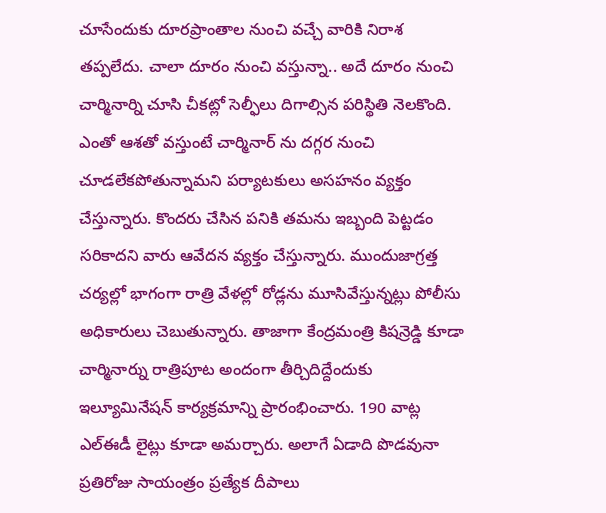చూసేందుకు దూరప్రాంతాల నుంచి వచ్చే వారికి నిరాశ తప్పలేదు. చాలా దూరం నుంచి వస్తున్నా.. అదే దూరం నుంచి చార్మినార్ని చూసి చీకట్లో సెల్ఫీలు దిగాల్సిన పరిస్థితి నెలకొంది. ఎంతో ఆశతో వస్తుంటే చార్మినార్ ను దగ్గర నుంచి చూడలేకపోతున్నామని పర్యాటకులు అసహనం వ్యక్తం చేస్తున్నారు. కొందరు చేసిన పనికి తమను ఇబ్బంది పెట్టడం సరికాదని వారు ఆవేదన వ్యక్తం చేస్తున్నారు. ముందుజాగ్రత్త చర్యల్లో భాగంగా రాత్రి వేళల్లో రోడ్లను మూసివేస్తున్నట్లు పోలీసు అధికారులు చెబుతున్నారు. తాజాగా కేంద్రమంత్రి కిషన్రెడ్డి కూడా చార్మినార్ను రాత్రిపూట అందంగా తీర్చిదిద్దేందుకు ఇల్యూమినేషన్ కార్యక్రమాన్ని ప్రారంభించారు. 190 వాట్ల ఎల్ఈడీ లైట్లు కూడా అమర్చారు. అలాగే ఏడాది పొడవునా ప్రతిరోజు సాయంత్రం ప్రత్యేక దీపాలు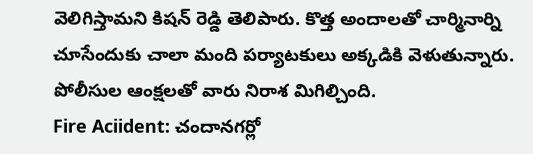వెలిగిస్తామని కిషన్ రెడ్డి తెలిపారు. కొత్త అందాలతో చార్మినార్ని చూసేందుకు చాలా మంది పర్యాటకులు అక్కడికి వెళుతున్నారు. పోలీసుల ఆంక్షలతో వారు నిరాశ మిగిల్చింది.
Fire Aciident: చందానగర్లో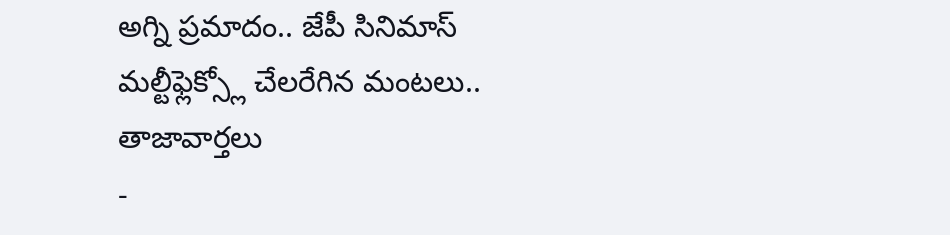అగ్ని ప్రమాదం.. జేపీ సినిమాస్ మల్టీఫ్లెక్స్లో చేలరేగిన మంటలు..
తాజావార్తలు
-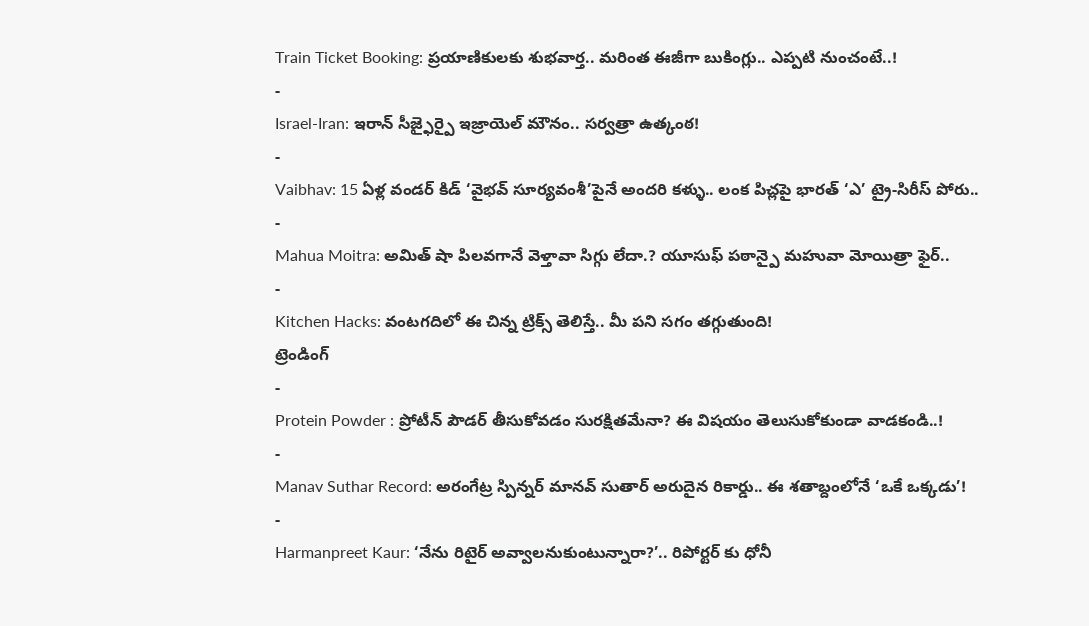Train Ticket Booking: ప్రయాణికులకు శుభవార్త.. మరింత ఈజీగా బుకింగ్లు.. ఎప్పటి నుంచంటే..!
-
Israel-Iran: ఇరాన్ సీజ్ఫైర్పై ఇజ్రాయెల్ మౌనం.. సర్వత్రా ఉత్కంఠ!
-
Vaibhav: 15 ఏళ్ల వండర్ కిడ్ ‘వైభవ్ సూర్యవంశీ’పైనే అందరి కళ్ళు.. లంక పిచ్లపై భారత్ ‘ఎ’ ట్రై-సిరీస్ పోరు..
-
Mahua Moitra: అమిత్ షా పిలవగానే వెళ్తావా సిగ్గు లేదా.? యూసుఫ్ పఠాన్పై మహువా మోయిత్రా ఫైర్..
-
Kitchen Hacks: వంటగదిలో ఈ చిన్న ట్రిక్స్ తెలిస్తే.. మీ పని సగం తగ్గుతుంది!
ట్రెండింగ్
-
Protein Powder : ప్రోటీన్ పౌడర్ తీసుకోవడం సురక్షితమేనా? ఈ విషయం తెలుసుకోకుండా వాడకండి..!
-
Manav Suthar Record: అరంగేట్ర స్పిన్నర్ మానవ్ సుతార్ అరుదైన రికార్డు.. ఈ శతాబ్దంలోనే ‘ఒకే ఒక్కడు’!
-
Harmanpreet Kaur: ‘నేను రిటైర్ అవ్వాలనుకుంటున్నారా?’.. రిపోర్టర్ కు ధోనీ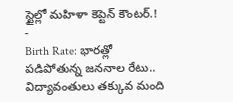స్టైల్లో మహిళా కెప్టెన్ కౌంటర్.!
-
Birth Rate: భారత్లో పడిపోతున్న జననాల రేటు.. విద్యావంతులు తక్కువ మంది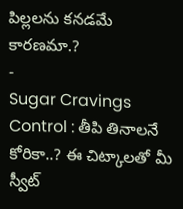పిల్లలను కనడమే కారణమా.?
-
Sugar Cravings Control : తీపి తినాలనే కోరికా..? ఈ చిట్కాలతో మీ స్వీట్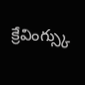క్రేవింగ్స్కు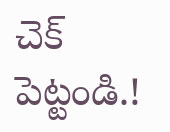చెక్ పెట్టండి.!